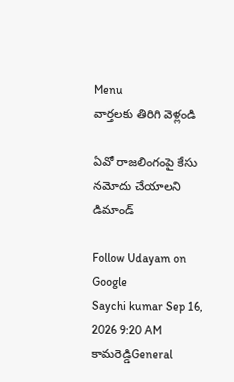Menu
వార్తలకు తిరిగి వెళ్లండి

ఏవో రాజలింగంపై కేసు నమోదు చేయాలని డిమాండ్

Follow Udayam on Google
Saychi kumar Sep 16, 2026 9:20 AM కామరెడ్డిGeneral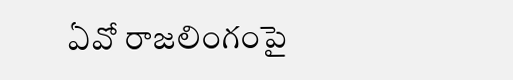ఏవో రాజలింగంపై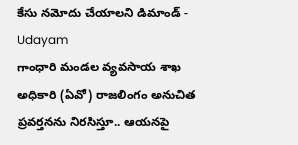కేసు నమోదు చేయాలని డిమాండ్ - Udayam
గాంధారి మండల వ్యవసాయ శాఖ అధికారి (ఏవో) రాజలింగం అనుచిత ప్రవర్తనను నిరసిస్తూ.. ఆయనపై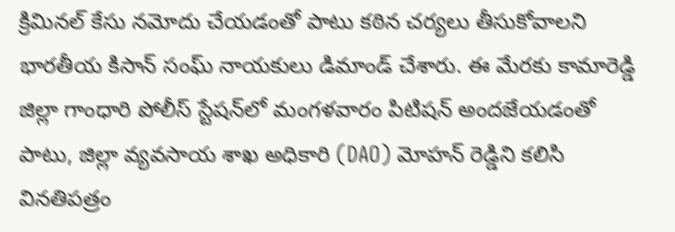క్రిమినల్ కేసు నమోదు చేయడంతో పాటు కఠిన చర్యలు తీసుకోవాలని భారతీయ కిసాన్ సంఘ్ నాయకులు డిమాండ్ చేశారు. ఈ మేరకు కామారెడ్డి జిల్లా గాంధారి పోలీస్ స్టేషన్‌లో మంగళవారం పిటిషన్ అందజేయడంతో పాటు, జిల్లా వ్యవసాయ శాఖ అధికారి (DAO) మోహన్ రెడ్డిని కలిసి వినతిపత్రం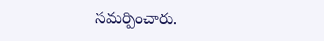సమర్పించారు.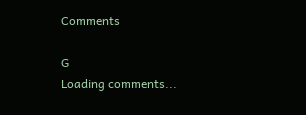Comments

G
Loading comments...